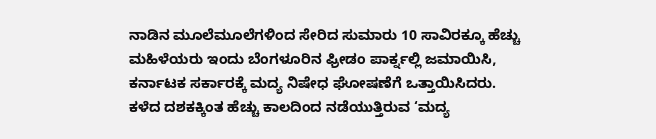ನಾಡಿನ ಮೂಲೆಮೂಲೆಗಳಿಂದ ಸೇರಿದ ಸುಮಾರು 10 ಸಾವಿರಕ್ಕೂ ಹೆಚ್ಚು ಮಹಿಳೆಯರು ಇಂದು ಬೆಂಗಳೂರಿನ ಫ್ರೀಡಂ ಪಾರ್ಕ್ನಲ್ಲಿ ಜಮಾಯಿಸಿ, ಕರ್ನಾಟಕ ಸರ್ಕಾರಕ್ಕೆ ಮದ್ಯ ನಿಷೇಧ ಘೋಷಣೆಗೆ ಒತ್ತಾಯಿಸಿದರು.
ಕಳೆದ ದಶಕಕ್ಕಿಂತ ಹೆಚ್ಚು ಕಾಲದಿಂದ ನಡೆಯುತ್ತಿರುವ ‘ಮದ್ಯ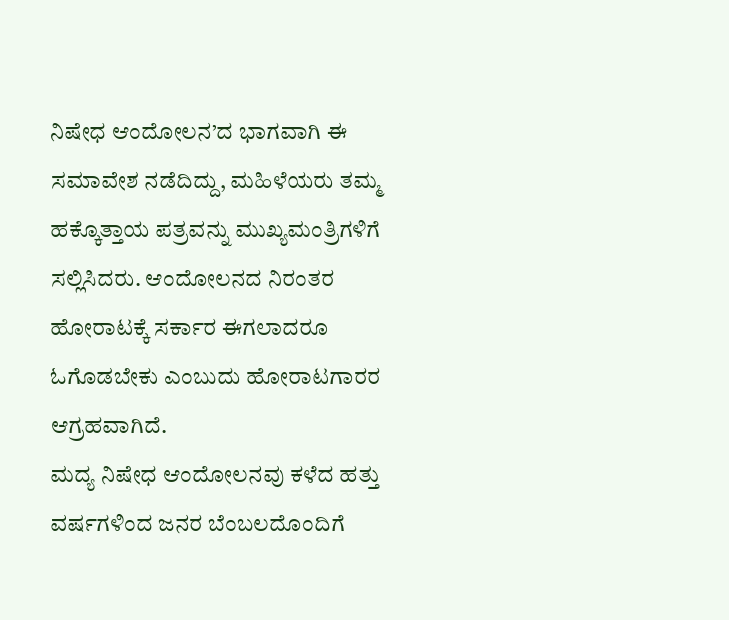ನಿಷೇಧ ಆಂದೋಲನ’ದ ಭಾಗವಾಗಿ ಈ ಸಮಾವೇಶ ನಡೆದಿದ್ದು, ಮಹಿಳೆಯರು ತಮ್ಮ ಹಕ್ಕೊತ್ತಾಯ ಪತ್ರವನ್ನು ಮುಖ್ಯಮಂತ್ರಿಗಳಿಗೆ ಸಲ್ಲಿಸಿದರು. ಆಂದೋಲನದ ನಿರಂತರ ಹೋರಾಟಕ್ಕೆ ಸರ್ಕಾರ ಈಗಲಾದರೂ ಓಗೊಡಬೇಕು ಎಂಬುದು ಹೋರಾಟಗಾರರ ಆಗ್ರಹವಾಗಿದೆ.
ಮದ್ಯ ನಿಷೇಧ ಆಂದೋಲನವು ಕಳೆದ ಹತ್ತು ವರ್ಷಗಳಿಂದ ಜನರ ಬೆಂಬಲದೊಂದಿಗೆ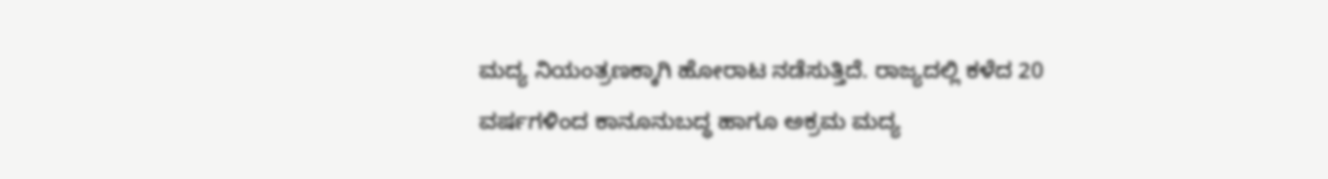ಮದ್ಯ ನಿಯಂತ್ರಣಕ್ಕಾಗಿ ಹೋರಾಟ ನಡೆಸುತ್ತಿದೆ. ರಾಜ್ಯದಲ್ಲಿ ಕಳೆದ 20 ವರ್ಷಗಳಿಂದ ಕಾನೂನುಬದ್ಧ ಹಾಗೂ ಅಕ್ರಮ ಮದ್ಯ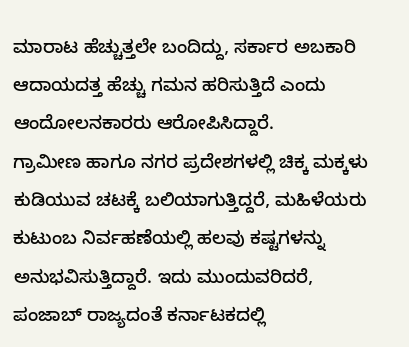ಮಾರಾಟ ಹೆಚ್ಚುತ್ತಲೇ ಬಂದಿದ್ದು, ಸರ್ಕಾರ ಅಬಕಾರಿ ಆದಾಯದತ್ತ ಹೆಚ್ಚು ಗಮನ ಹರಿಸುತ್ತಿದೆ ಎಂದು ಆಂದೋಲನಕಾರರು ಆರೋಪಿಸಿದ್ದಾರೆ.
ಗ್ರಾಮೀಣ ಹಾಗೂ ನಗರ ಪ್ರದೇಶಗಳಲ್ಲಿ ಚಿಕ್ಕ ಮಕ್ಕಳು ಕುಡಿಯುವ ಚಟಕ್ಕೆ ಬಲಿಯಾಗುತ್ತಿದ್ದರೆ, ಮಹಿಳೆಯರು ಕುಟುಂಬ ನಿರ್ವಹಣೆಯಲ್ಲಿ ಹಲವು ಕಷ್ಟಗಳನ್ನು ಅನುಭವಿಸುತ್ತಿದ್ದಾರೆ. ಇದು ಮುಂದುವರಿದರೆ, ಪಂಜಾಬ್ ರಾಜ್ಯದಂತೆ ಕರ್ನಾಟಕದಲ್ಲಿ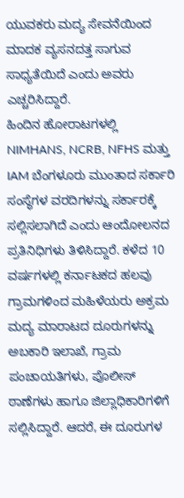ಯುವಕರು ಮದ್ಯ ಸೇವನೆಯಿಂದ ಮಾದಕ ವ್ಯಸನದತ್ತ ಸಾಗುವ ಸಾಧ್ಯತೆಯಿದೆ ಎಂದು ಅವರು ಎಚ್ಚರಿಸಿದ್ದಾರೆ.
ಹಿಂದಿನ ಹೋರಾಟಗಳಲ್ಲಿ NIMHANS, NCRB, NFHS ಮತ್ತು IAM ಬೆಂಗಳೂರು ಮುಂತಾದ ಸರ್ಕಾರಿ ಸಂಸ್ಥೆಗಳ ವರದಿಗಳನ್ನು ಸರ್ಕಾರಕ್ಕೆ ಸಲ್ಲಿಸಲಾಗಿದೆ ಎಂದು ಆಂದೋಲನದ ಪ್ರತಿನಿಧಿಗಳು ತಿಳಿಸಿದ್ದಾರೆ. ಕಳೆದ 10 ವರ್ಷಗಳಲ್ಲಿ ಕರ್ನಾಟಕದ ಹಲವು ಗ್ರಾಮಗಳಿಂದ ಮಹಿಳೆಯರು ಅಕ್ರಮ ಮದ್ಯ ಮಾರಾಟದ ದೂರುಗಳನ್ನು ಅಬಕಾರಿ ಇಲಾಖೆ, ಗ್ರಾಮ ಪಂಚಾಯತಿಗಳು, ಪೊಲೀಸ್ ಠಾಣೆಗಳು ಹಾಗೂ ಜಿಲ್ಲಾಧಿಕಾರಿಗಳಿಗೆ ಸಲ್ಲಿಸಿದ್ದಾರೆ. ಆದರೆ, ಈ ದೂರುಗಳ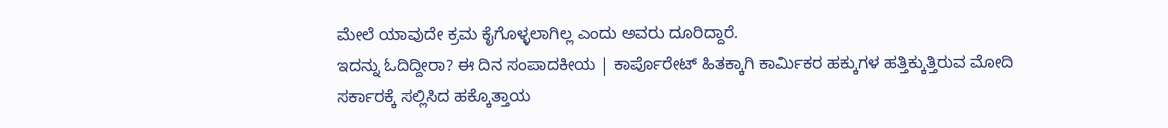ಮೇಲೆ ಯಾವುದೇ ಕ್ರಮ ಕೈಗೊಳ್ಳಲಾಗಿಲ್ಲ ಎಂದು ಅವರು ದೂರಿದ್ದಾರೆ.
ಇದನ್ನು ಓದಿದ್ದೀರಾ? ಈ ದಿನ ಸಂಪಾದಕೀಯ | ಕಾರ್ಪೊರೇಟ್ ಹಿತಕ್ಕಾಗಿ ಕಾರ್ಮಿಕರ ಹಕ್ಕುಗಳ ಹತ್ತಿಕ್ಕುತ್ತಿರುವ ಮೋದಿ
ಸರ್ಕಾರಕ್ಕೆ ಸಲ್ಲಿಸಿದ ಹಕ್ಕೊತ್ತಾಯ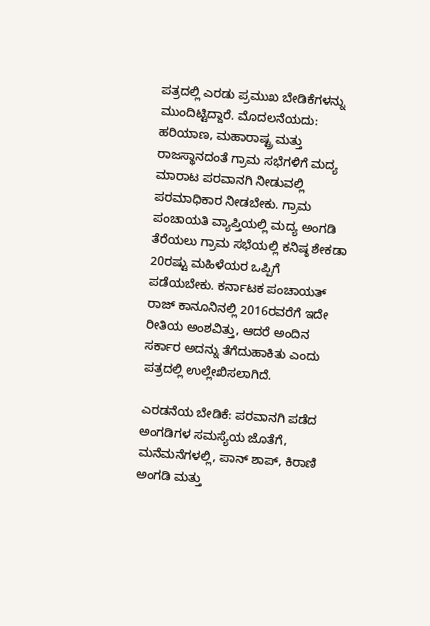ಪತ್ರದಲ್ಲಿ ಎರಡು ಪ್ರಮುಖ ಬೇಡಿಕೆಗಳನ್ನು ಮುಂದಿಟ್ಟಿದ್ದಾರೆ. ಮೊದಲನೆಯದು: ಹರಿಯಾಣ, ಮಹಾರಾಷ್ಟ್ರ ಮತ್ತು ರಾಜಸ್ಥಾನದಂತೆ ಗ್ರಾಮ ಸಭೆಗಳಿಗೆ ಮದ್ಯ ಮಾರಾಟ ಪರವಾನಗಿ ನೀಡುವಲ್ಲಿ ಪರಮಾಧಿಕಾರ ನೀಡಬೇಕು. ಗ್ರಾಮ ಪಂಚಾಯತಿ ವ್ಯಾಪ್ತಿಯಲ್ಲಿ ಮದ್ಯ ಅಂಗಡಿ ತೆರೆಯಲು ಗ್ರಾಮ ಸಭೆಯಲ್ಲಿ ಕನಿಷ್ಠ ಶೇಕಡಾ 20ರಷ್ಟು ಮಹಿಳೆಯರ ಒಪ್ಪಿಗೆ ಪಡೆಯಬೇಕು. ಕರ್ನಾಟಕ ಪಂಚಾಯತ್ ರಾಜ್ ಕಾನೂನಿನಲ್ಲಿ 2016ರವರೆಗೆ ಇದೇ ರೀತಿಯ ಅಂಶವಿತ್ತು, ಆದರೆ ಅಂದಿನ ಸರ್ಕಾರ ಅದನ್ನು ತೆಗೆದುಹಾಕಿತು ಎಂದು ಪತ್ರದಲ್ಲಿ ಉಲ್ಲೇಖಿಸಲಾಗಿದೆ.

ಎರಡನೆಯ ಬೇಡಿಕೆ: ಪರವಾನಗಿ ಪಡೆದ ಅಂಗಡಿಗಳ ಸಮಸ್ಯೆಯ ಜೊತೆಗೆ, ಮನೆಮನೆಗಳಲ್ಲಿ, ಪಾನ್ ಶಾಪ್, ಕಿರಾಣಿ ಅಂಗಡಿ ಮತ್ತು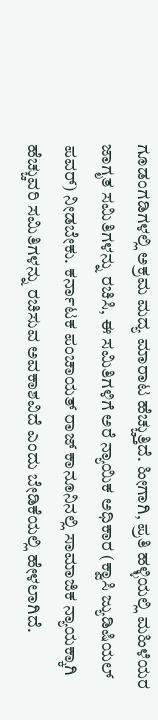ಗೂಡಂಗಡಿಗಳಲ್ಲಿ ಅಕ್ರಮ ಮದ್ಯ ಮಾರಾಟ ಹೆಚ್ಚುತ್ತಿದೆ. ಹೀಗಾಗಿ, ಪ್ರತಿ ಹಳ್ಳಿಯಲ್ಲಿ ಮಹಿಳೆಯರ ಜಾಗೃತ ಸಮಿತಿಗಳನ್ನು ರಚಿಸಿ, ಈ ಸಮಿತಿಗಳಿಗೆ ಅರೆ ನ್ಯಾಯಿಕ ಅಧಿಕಾರ (ಕ್ವಾಸಿ ಜ್ಯುಡಿಷಿಯಲ್ ಪವರ್) ನೀಡಬೇಕು. ಕರ್ನಾಟಕ ಪಂಚಾಯತ್ ರಾಜ್ ಕಾನೂನಿನಲ್ಲಿ ಸಾಮಾಜಿಕ ನ್ಯಾಯಕ್ಕಾಗಿ ಹೆಚ್ಚುವರಿ ಸಮಿತಿಗಳನ್ನು ರಚಿಸುವ ಅವಕಾಶವಿದೆ ಎಂದು ಬೇಡಿಕೆಯಲ್ಲಿ ಹೇಳಲಾಗಿದೆ.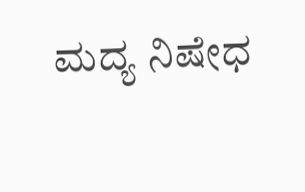ಮದ್ಯ ನಿಷೇಧ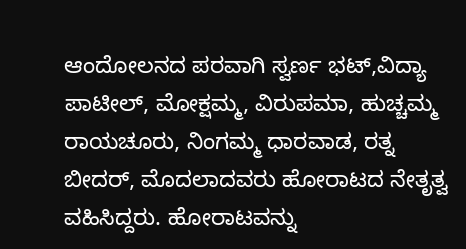ಆಂದೋಲನದ ಪರವಾಗಿ ಸ್ವರ್ಣ ಭಟ್,ವಿದ್ಯಾ ಪಾಟೀಲ್, ಮೋಕ್ಷಮ್ಮ, ವಿರುಪಮಾ, ಹುಚ್ಚಮ್ಮ ರಾಯಚೂರು, ನಿಂಗಮ್ಮ ಧಾರವಾಡ, ರತ್ನ ಬೀದರ್, ಮೊದಲಾದವರು ಹೋರಾಟದ ನೇತೃತ್ವ ವಹಿಸಿದ್ದರು. ಹೋರಾಟವನ್ನು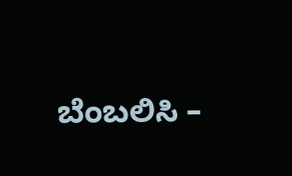ಬೆಂಬಲಿಸಿ –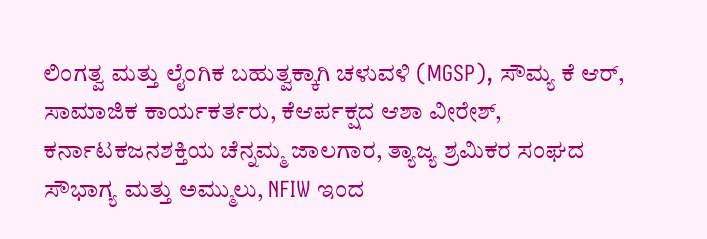ಲಿಂಗತ್ವ ಮತ್ತು ಲೈಂಗಿಕ ಬಹುತ್ವಕ್ಕಾಗಿ ಚಳುವಳಿ (MGSP), ಸೌಮ್ಯ ಕೆ ಆರ್, ಸಾಮಾಜಿಕ ಕಾರ್ಯಕರ್ತರು, ಕೆಆರ್ಪಕ್ಷದ ಆಶಾ ವೀರೇಶ್, ಕರ್ನಾಟಕಜನಶಕ್ತಿಯ ಚೆನ್ನಮ್ಮ ಜಾಲಗಾರ, ತ್ಯಾಜ್ಯ ಶ್ರಮಿಕರ ಸಂಘದ ಸೌಭಾಗ್ಯ ಮತ್ತು ಅಮ್ಮುಲು, NFIW ಇಂದ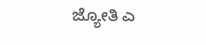ಜ್ಯೋತಿ ಎ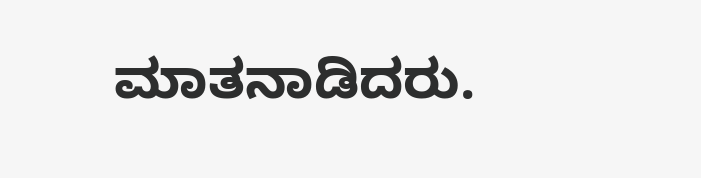ಮಾತನಾಡಿದರು.